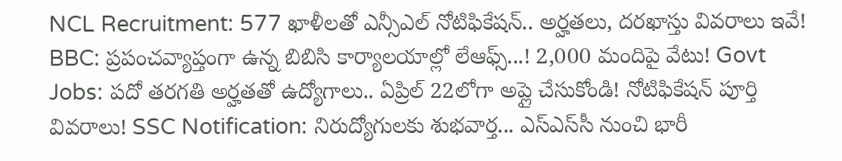NCL Recruitment: 577 ఖాళీలతో ఎన్సీఎల్ నోటిఫికేషన్.. అర్హతలు, దరఖాస్తు వివరాలు ఇవే! BBC: ప్రపంచవ్యాప్తంగా ఉన్న బిబిసి కార్యాలయాల్లో లేఆఫ్స్...! 2,000 మందిపై వేటు! Govt Jobs: పదో తరగతి అర్హతతో ఉద్యోగాలు.. ఏప్రిల్ 22లోగా అప్లై చేసుకోండి! నోటిఫికేషన్ పూర్తి వివరాలు! SSC Notification: నిరుద్యోగులకు శుభవార్త... ఎస్‌ఎస్‌సీ నుంచి భారీ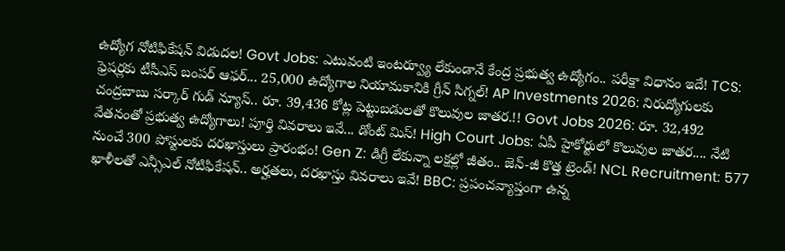ఉద్యోగ నోటిఫికేషన్ విడుదల! Govt Jobs: ఎటువంటి ఇంటర్వ్యూ లేకుండానే కేంద్ర ప్రభుత్వ ఉద్యోగం.. పరీక్షా విధానం ఇదే! TCS: ఫ్రెషర్లకు టీసీఎస్ బంపర్ ఆఫర్... 25,000 ఉద్యోగాల నియామకానికి గ్రీన్ సిగ్నల్! AP Investments 2026: నిరుద్యోగులకు చంద్రబాబు సర్కార్ గుడ్ న్యూస్.. రూ. 39,436 కోట్ల పెట్టుబడులతో కొలువుల జాతర.!! Govt Jobs 2026: రూ. 32,492 వేతనంతో ప్రభుత్వ ఉద్యోగాలు! పూర్తి వివరాలు ఇవే... డోంట్ మిస్! High Court Jobs: ఏపీ హైకోర్టులో కొలువుల జాతర.... నేటి నుంచే 300 పోస్టులకు దరఖాస్తులు ప్రారంభం! Gen Z: డిగ్రీ లేకున్నా లక్షల్లో జీతం.. జెన్-జీ కొత్త ట్రెండ్! NCL Recruitment: 577 ఖాళీలతో ఎన్సీఎల్ నోటిఫికేషన్.. అర్హతలు, దరఖాస్తు వివరాలు ఇవే! BBC: ప్రపంచవ్యాప్తంగా ఉన్న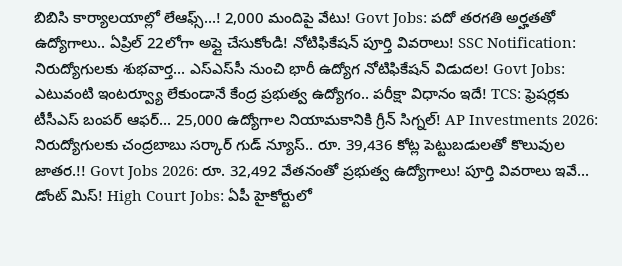బిబిసి కార్యాలయాల్లో లేఆఫ్స్...! 2,000 మందిపై వేటు! Govt Jobs: పదో తరగతి అర్హతతో ఉద్యోగాలు.. ఏప్రిల్ 22లోగా అప్లై చేసుకోండి! నోటిఫికేషన్ పూర్తి వివరాలు! SSC Notification: నిరుద్యోగులకు శుభవార్త... ఎస్‌ఎస్‌సీ నుంచి భారీ ఉద్యోగ నోటిఫికేషన్ విడుదల! Govt Jobs: ఎటువంటి ఇంటర్వ్యూ లేకుండానే కేంద్ర ప్రభుత్వ ఉద్యోగం.. పరీక్షా విధానం ఇదే! TCS: ఫ్రెషర్లకు టీసీఎస్ బంపర్ ఆఫర్... 25,000 ఉద్యోగాల నియామకానికి గ్రీన్ సిగ్నల్! AP Investments 2026: నిరుద్యోగులకు చంద్రబాబు సర్కార్ గుడ్ న్యూస్.. రూ. 39,436 కోట్ల పెట్టుబడులతో కొలువుల జాతర.!! Govt Jobs 2026: రూ. 32,492 వేతనంతో ప్రభుత్వ ఉద్యోగాలు! పూర్తి వివరాలు ఇవే... డోంట్ మిస్! High Court Jobs: ఏపీ హైకోర్టులో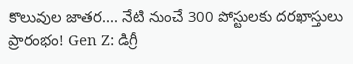కొలువుల జాతర.... నేటి నుంచే 300 పోస్టులకు దరఖాస్తులు ప్రారంభం! Gen Z: డిగ్రీ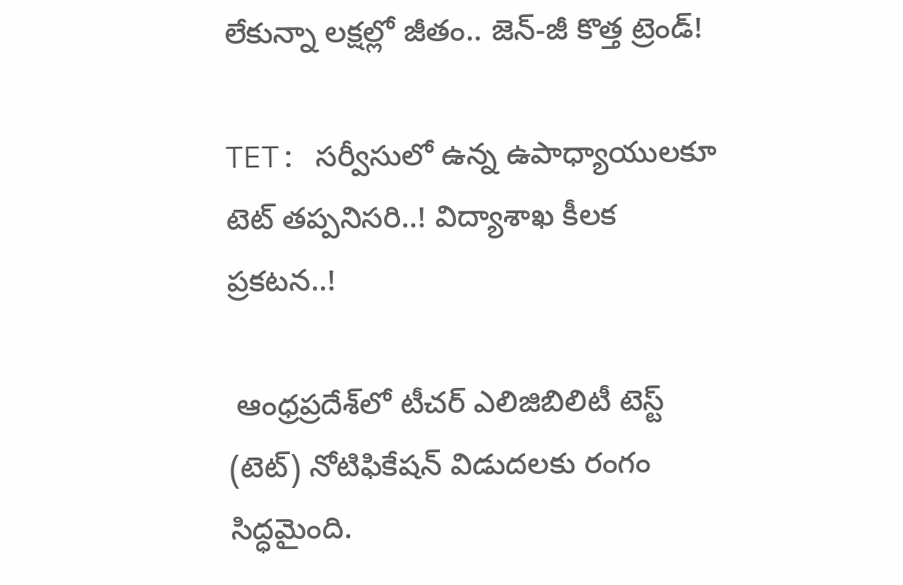లేకున్నా లక్షల్లో జీతం.. జెన్-జీ కొత్త ట్రెండ్!

TET: సర్వీసులో ఉన్న ఉపాధ్యాయులకూ టెట్ తప్పనిసరి..! విద్యాశాఖ కీలక ప్రకటన..!

 ఆంధ్రప్రదేశ్‌లో టీచర్ ఎలిజిబిలిటీ టెస్ట్‌ (టెట్‌) నోటిఫికేషన్ విడుదలకు రంగం సిద్ధమైంది.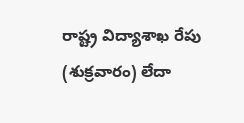రాష్ట్ర విద్యాశాఖ రేపు (శుక్రవారం) లేదా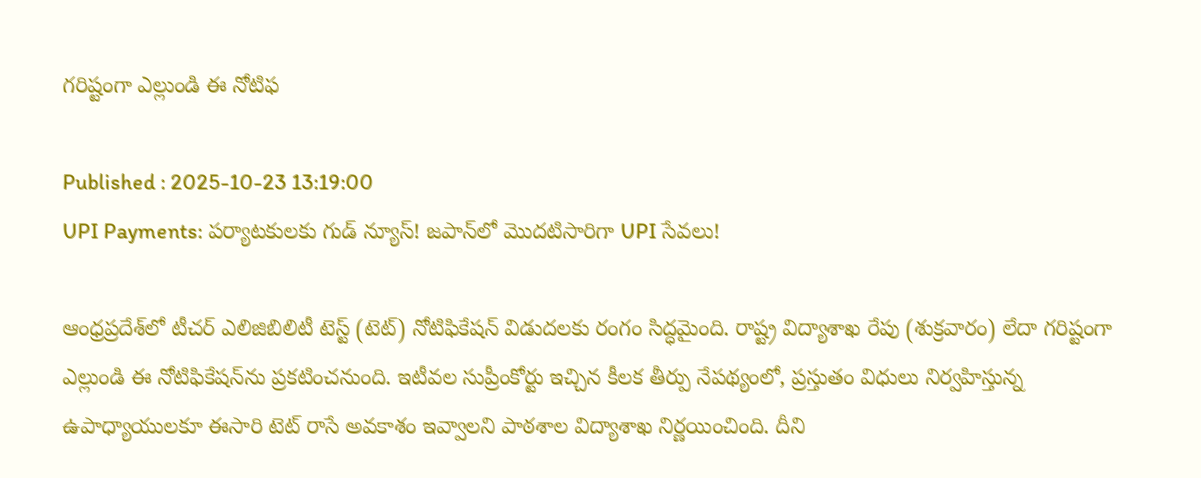గరిష్టంగా ఎల్లుండి ఈ నోటిఫ

Published : 2025-10-23 13:19:00
UPI Payments: పర్యాటకులకు గుడ్ న్యూస్! జపాన్‌లో మొదటిసారిగా UPI సేవలు!

ఆంధ్రప్రదేశ్‌లో టీచర్ ఎలిజిబిలిటీ టెస్ట్‌ (టెట్‌) నోటిఫికేషన్ విడుదలకు రంగం సిద్ధమైంది. రాష్ట్ర విద్యాశాఖ రేపు (శుక్రవారం) లేదా గరిష్టంగా ఎల్లుండి ఈ నోటిఫికేషన్‌ను ప్రకటించనుంది. ఇటీవల సుప్రీంకోర్టు ఇచ్చిన కీలక తీర్పు నేపథ్యంలో, ప్రస్తుతం విధులు నిర్వహిస్తున్న ఉపాధ్యాయులకూ ఈసారి టెట్‌ రాసే అవకాశం ఇవ్వాలని పాఠశాల విద్యాశాఖ నిర్ణయించింది. దీని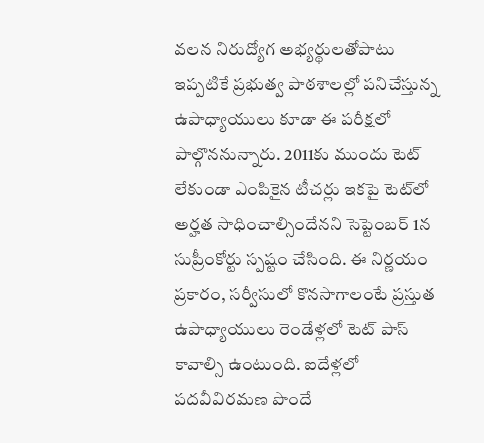వలన నిరుద్యోగ అభ్యర్థులతోపాటు ఇప్పటికే ప్రభుత్వ పాఠశాలల్లో పనిచేస్తున్న ఉపాధ్యాయులు కూడా ఈ పరీక్షలో పాల్గొననున్నారు. 2011కు ముందు టెట్‌ లేకుండా ఎంపికైన టీచర్లు ఇకపై టెట్‌లో అర్హత సాధించాల్సిందేనని సెప్టెంబర్‌ 1న సుప్రీంకోర్టు స్పష్టం చేసింది. ఈ నిర్ణయం ప్రకారం, సర్వీసులో కొనసాగాలంటే ప్రస్తుత ఉపాధ్యాయులు రెండేళ్లలో టెట్‌ పాస్‌ కావాల్సి ఉంటుంది. ఐదేళ్లలో పదవీవిరమణ పొందే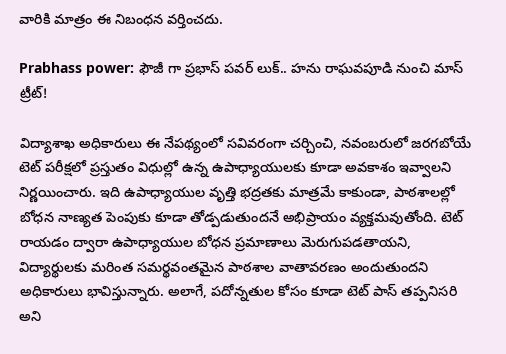వారికి మాత్రం ఈ నిబంధన వర్తించదు.

Prabhass power: ఫౌజీ గా ప్రభాస్ పవర్ లుక్.. హను రాఘవపూడి నుంచి మాస్ ట్రీట్!

విద్యాశాఖ అధికారులు ఈ నేపథ్యంలో సవివరంగా చర్చించి, నవంబరులో జరగబోయే టెట్‌ పరీక్షలో ప్రస్తుతం విధుల్లో ఉన్న ఉపాధ్యాయులకు కూడా అవకాశం ఇవ్వాలని నిర్ణయించారు. ఇది ఉపాధ్యాయుల వృత్తి భద్రతకు మాత్రమే కాకుండా, పాఠశాలల్లో బోధన నాణ్యత పెంపుకు కూడా తోడ్పడుతుందనే అభిప్రాయం వ్యక్తమవుతోంది. టెట్‌ రాయడం ద్వారా ఉపాధ్యాయుల బోధన ప్రమాణాలు మెరుగుపడతాయని, విద్యార్థులకు మరింత సమర్థవంతమైన పాఠశాల వాతావరణం అందుతుందని అధికారులు భావిస్తున్నారు. అలాగే, పదోన్నతుల కోసం కూడా టెట్‌ పాస్‌ తప్పనిసరి అని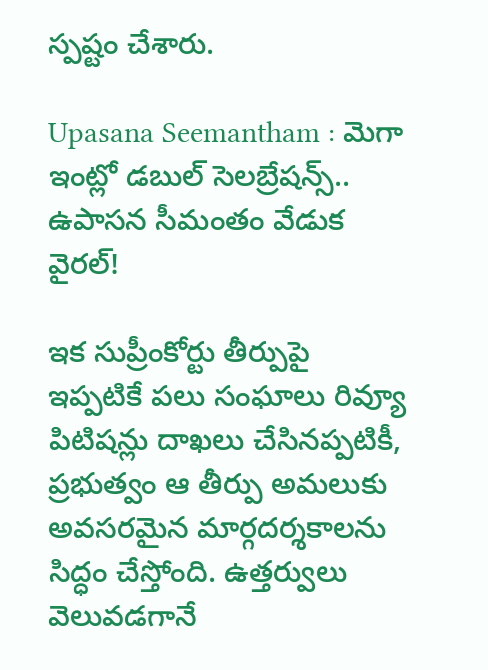స్పష్టం చేశారు.

Upasana Seemantham : మెగా ఇంట్లో డబుల్ సెలబ్రేషన్స్.. ఉపాసన సీమంతం వేడుక వైరల్!

ఇక సుప్రీంకోర్టు తీర్పుపై ఇప్పటికే పలు సంఘాలు రివ్యూ పిటిషన్లు దాఖలు చేసినప్పటికీ, ప్రభుత్వం ఆ తీర్పు అమలుకు అవసరమైన మార్గదర్శకాలను సిద్ధం చేస్తోంది. ఉత్తర్వులు వెలువడగానే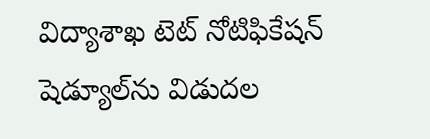విద్యాశాఖ టెట్‌ నోటిఫికేషన్ షెడ్యూల్‌ను విడుదల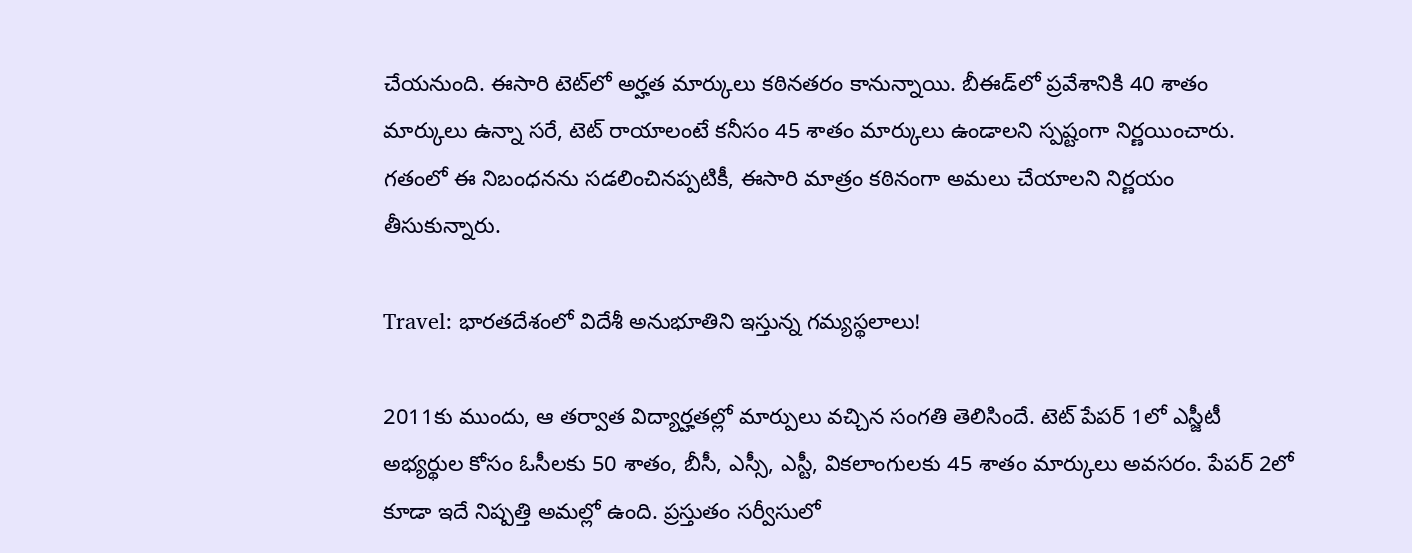చేయనుంది. ఈసారి టెట్‌లో అర్హత మార్కులు కఠినతరం కానున్నాయి. బీఈడ్‌లో ప్రవేశానికి 40 శాతం మార్కులు ఉన్నా సరే, టెట్‌ రాయాలంటే కనీసం 45 శాతం మార్కులు ఉండాలని స్పష్టంగా నిర్ణయించారు. గతంలో ఈ నిబంధనను సడలించినప్పటికీ, ఈసారి మాత్రం కఠినంగా అమలు చేయాలని నిర్ణయం తీసుకున్నారు.

Travel: భారతదేశంలో విదేశీ అనుభూతిని ఇస్తున్న గమ్యస్థలాలు!

2011కు ముందు, ఆ తర్వాత విద్యార్హతల్లో మార్పులు వచ్చిన సంగతి తెలిసిందే. టెట్‌ పేపర్‌ 1లో ఎస్జీటీ అభ్యర్థుల కోసం ఓసీలకు 50 శాతం, బీసీ, ఎస్సీ, ఎస్టీ, వికలాంగులకు 45 శాతం మార్కులు అవసరం. పేపర్‌ 2లో కూడా ఇదే నిష్పత్తి అమల్లో ఉంది. ప్రస్తుతం సర్వీసులో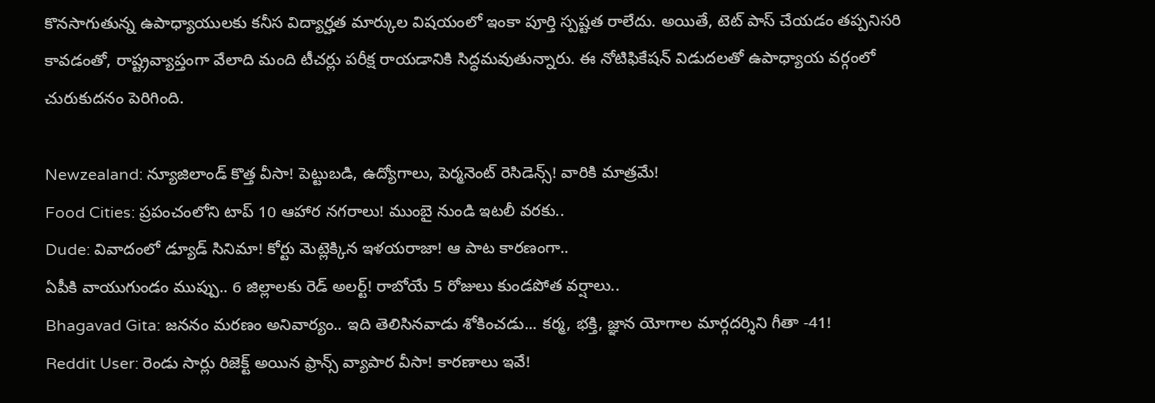కొనసాగుతున్న ఉపాధ్యాయులకు కనీస విద్యార్హత మార్కుల విషయంలో ఇంకా పూర్తి స్పష్టత రాలేదు. అయితే, టెట్‌ పాస్‌ చేయడం తప్పనిసరి కావడంతో, రాష్ట్రవ్యాప్తంగా వేలాది మంది టీచర్లు పరీక్ష రాయడానికి సిద్ధమవుతున్నారు. ఈ నోటిఫికేషన్ విడుదలతో ఉపాధ్యాయ వర్గంలో చురుకుదనం పెరిగింది.

Newzealand: న్యూజిలాండ్ కొత్త వీసా! పెట్టుబడి, ఉద్యోగాలు, పెర్మనెంట్ రెసిడెన్స్! వారికి మాత్రమే!
Food Cities: ప్రపంచంలోని టాప్ 10 ఆహార నగరాలు! ముంబై నుండి ఇటలీ వరకు..
Dude: వివాదంలో డ్యూడ్ సినిమా! కోర్టు మెట్లెక్కిన ఇళయరాజా! ఆ పాట కారణంగా..
ఏపీకి వాయుగుండం ముప్పు.. 6 జిల్లాలకు రెడ్ అలర్ట్! రాబోయే 5 రోజులు కుండపోత వర్షాలు..
Bhagavad Gita: జననం మరణం అనివార్యం.. ఇది తెలిసినవాడు శోకించడు... కర్మ, భక్తి, జ్ఞాన యోగాల మార్గదర్శిని గీతా -41!
Reddit User: రెండు సార్లు రిజెక్ట్ అయిన ఫ్రాన్స్ వ్యాపార వీసా! కారణాలు ఇవే!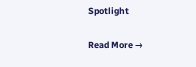Spotlight

Read More →